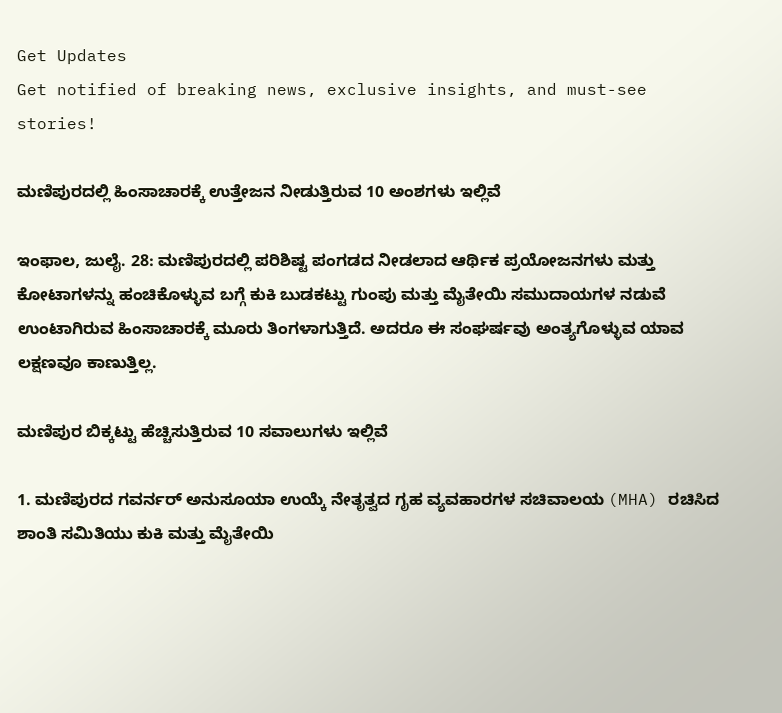Get Updates
Get notified of breaking news, exclusive insights, and must-see stories!

ಮಣಿಪುರದಲ್ಲಿ ಹಿಂಸಾಚಾರಕ್ಕೆ ಉತ್ತೇಜನ ನೀಡುತ್ತಿರುವ 10 ಅಂಶಗಳು ಇಲ್ಲಿವೆ

ಇಂಫಾಲ, ಜುಲೈ. 28: ಮಣಿಪುರದಲ್ಲಿ ಪರಿಶಿಷ್ಟ ಪಂಗಡದ ನೀಡಲಾದ ಆರ್ಥಿಕ ಪ್ರಯೋಜನಗಳು ಮತ್ತು ಕೋಟಾಗಳನ್ನು ಹಂಚಿಕೊಳ್ಳುವ ಬಗ್ಗೆ ಕುಕಿ ಬುಡಕಟ್ಟು ಗುಂಪು ಮತ್ತು ಮೈತೇಯಿ ಸಮುದಾಯಗಳ ನಡುವೆ ಉಂಟಾಗಿರುವ ಹಿಂಸಾಚಾರಕ್ಕೆ ಮೂರು ತಿಂಗಳಾಗುತ್ತಿದೆ. ಅದರೂ ಈ ಸಂಘರ್ಷವು ಅಂತ್ಯಗೊಳ್ಳುವ ಯಾವ ಲಕ್ಷಣವೂ ಕಾಣುತ್ತಿಲ್ಲ.

ಮಣಿಪುರ ಬಿಕ್ಕಟ್ಟು ಹೆಚ್ಚಿಸುತ್ತಿರುವ 10 ಸವಾಲುಗಳು ಇಲ್ಲಿವೆ

1. ಮಣಿಪುರದ ಗವರ್ನರ್ ಅನುಸೂಯಾ ಉಯ್ಕೆ ನೇತೃತ್ವದ ಗೃಹ ವ್ಯವಹಾರಗಳ ಸಚಿವಾಲಯ (MHA) ರಚಿಸಿದ ಶಾಂತಿ ಸಮಿತಿಯು ಕುಕಿ ಮತ್ತು ಮೈತೇಯಿ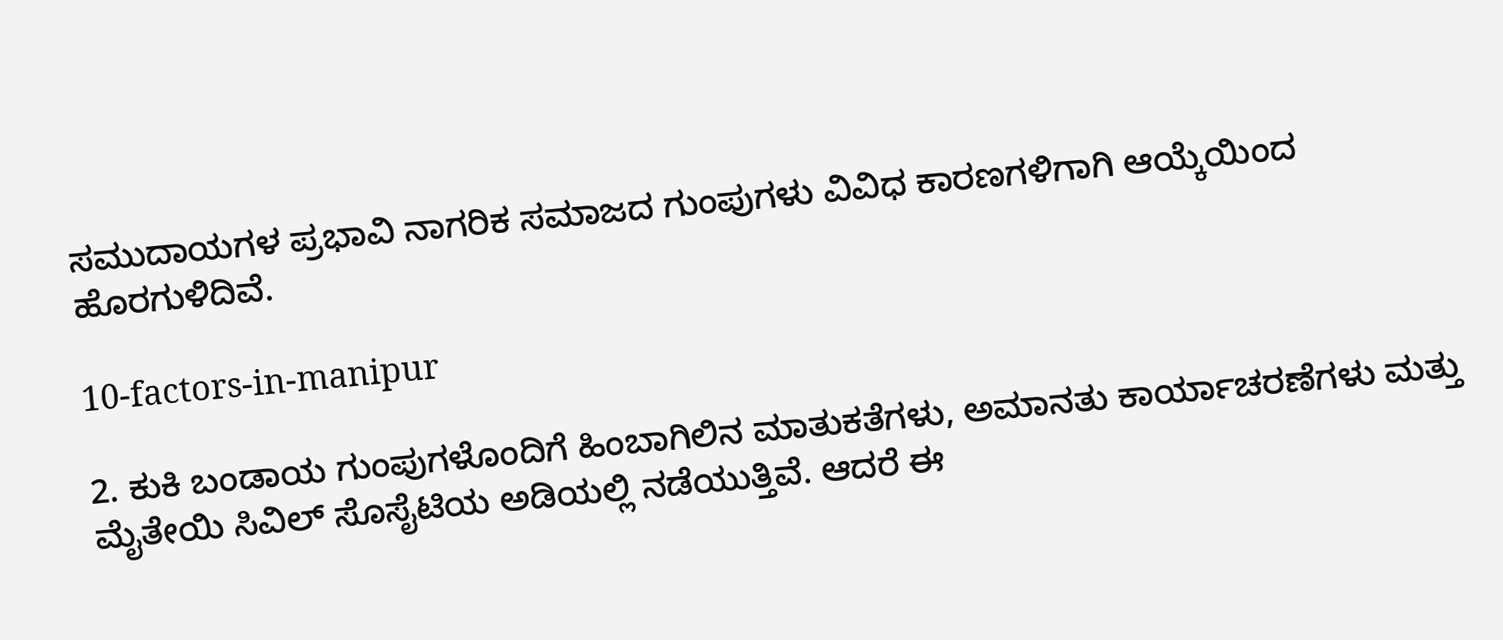ಸಮುದಾಯಗಳ ಪ್ರಭಾವಿ ನಾಗರಿಕ ಸಮಾಜದ ಗುಂಪುಗಳು ವಿವಿಧ ಕಾರಣಗಳಿಗಾಗಿ ಆಯ್ಕೆಯಿಂದ ಹೊರಗುಳಿದಿವೆ.

10-factors-in-manipur

2. ಕುಕಿ ಬಂಡಾಯ ಗುಂಪುಗಳೊಂದಿಗೆ ಹಿಂಬಾಗಿಲಿನ ಮಾತುಕತೆಗಳು, ಅಮಾನತು ಕಾರ್ಯಾಚರಣೆಗಳು ಮತ್ತು ಮೈತೇಯಿ ಸಿವಿಲ್ ಸೊಸೈಟಿಯ ಅಡಿಯಲ್ಲಿ ನಡೆಯುತ್ತಿವೆ. ಆದರೆ ಈ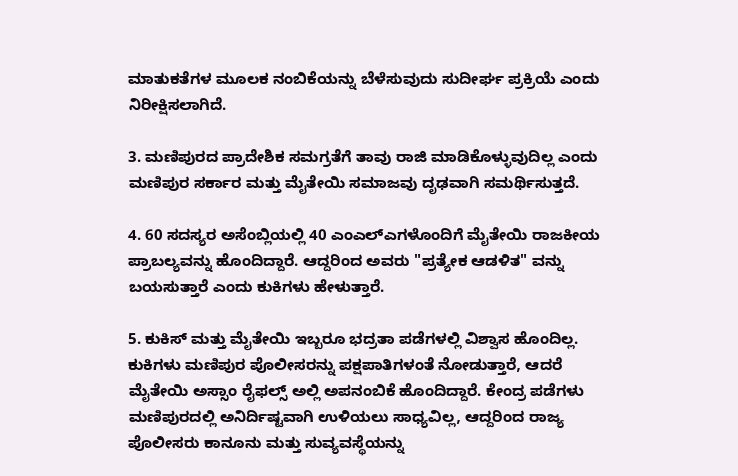ಮಾತುಕತೆಗಳ ಮೂಲಕ ನಂಬಿಕೆಯನ್ನು ಬೆಳೆಸುವುದು ಸುದೀರ್ಘ ಪ್ರಕ್ರಿಯೆ ಎಂದು ನಿರೀಕ್ಷಿಸಲಾಗಿದೆ.

3. ಮಣಿಪುರದ ಪ್ರಾದೇಶಿಕ ಸಮಗ್ರತೆಗೆ ತಾವು ರಾಜಿ ಮಾಡಿಕೊಳ್ಳುವುದಿಲ್ಲ ಎಂದು ಮಣಿಪುರ ಸರ್ಕಾರ ಮತ್ತು ಮೈತೇಯಿ ಸಮಾಜವು ದೃಢವಾಗಿ ಸಮರ್ಥಿಸುತ್ತದೆ.

4. 60 ಸದಸ್ಯರ ಅಸೆಂಬ್ಲಿಯಲ್ಲಿ 40 ಎಂಎಲ್ಎಗಳೊಂದಿಗೆ ಮೈತೇಯಿ ರಾಜಕೀಯ ಪ್ರಾಬಲ್ಯವನ್ನು ಹೊಂದಿದ್ದಾರೆ. ಆದ್ದರಿಂದ ಅವರು "ಪ್ರತ್ಯೇಕ ಆಡಳಿತ" ವನ್ನು ಬಯಸುತ್ತಾರೆ ಎಂದು ಕುಕಿಗಳು ಹೇಳುತ್ತಾರೆ.

5. ಕುಕಿಸ್ ಮತ್ತು ಮೈತೇಯಿ ಇಬ್ಬರೂ ಭದ್ರತಾ ಪಡೆಗಳಲ್ಲಿ ವಿಶ್ವಾಸ ಹೊಂದಿಲ್ಲ. ಕುಕಿಗಳು ಮಣಿಪುರ ಪೊಲೀಸರನ್ನು ಪಕ್ಷಪಾತಿಗಳಂತೆ ನೋಡುತ್ತಾರೆ, ಆದರೆ ಮೈತೇಯಿ ಅಸ್ಸಾಂ ರೈಫಲ್ಸ್ ಅಲ್ಲಿ ಅಪನಂಬಿಕೆ ಹೊಂದಿದ್ದಾರೆ. ಕೇಂದ್ರ ಪಡೆಗಳು ಮಣಿಪುರದಲ್ಲಿ ಅನಿರ್ದಿಷ್ಟವಾಗಿ ಉಳಿಯಲು ಸಾಧ್ಯವಿಲ್ಲ, ಆದ್ದರಿಂದ ರಾಜ್ಯ ಪೊಲೀಸರು ಕಾನೂನು ಮತ್ತು ಸುವ್ಯವಸ್ಥೆಯನ್ನು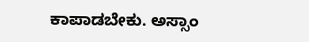ಕಾಪಾಡಬೇಕು. ಅಸ್ಸಾಂ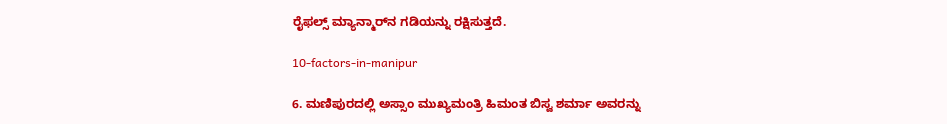ರೈಫಲ್ಸ್ ಮ್ಯಾನ್ಮಾರ್‌ನ ಗಡಿಯನ್ನು ರಕ್ಷಿಸುತ್ತದೆ.

10-factors-in-manipur

6. ಮಣಿಪುರದಲ್ಲಿ ಅಸ್ಸಾಂ ಮುಖ್ಯಮಂತ್ರಿ ಹಿಮಂತ ಬಿಸ್ವ ಶರ್ಮಾ ಅವರನ್ನು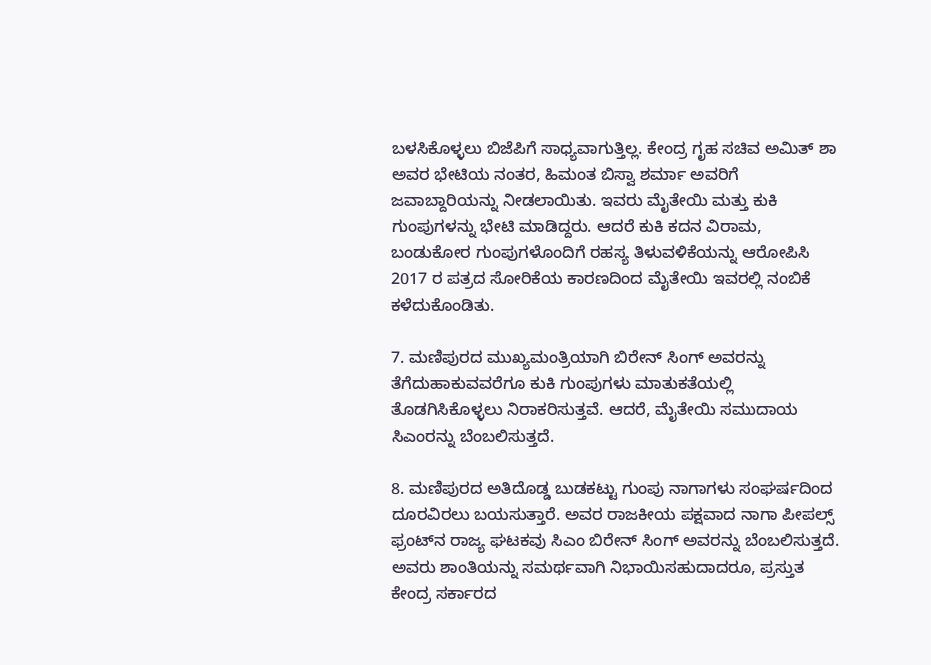ಬಳಸಿಕೊಳ್ಳಲು ಬಿಜೆಪಿಗೆ ಸಾಧ್ಯವಾಗುತ್ತಿಲ್ಲ. ಕೇಂದ್ರ ಗೃಹ ಸಚಿವ ಅಮಿತ್ ಶಾ ಅವರ ಭೇಟಿಯ ನಂತರ, ಹಿಮಂತ ಬಿಸ್ವಾ ಶರ್ಮಾ ಅವರಿಗೆ ಜವಾಬ್ದಾರಿಯನ್ನು ನೀಡಲಾಯಿತು. ಇವರು ಮೈತೇಯಿ ಮತ್ತು ಕುಕಿ ಗುಂಪುಗಳನ್ನು ಭೇಟಿ ಮಾಡಿದ್ದರು. ಆದರೆ ಕುಕಿ ಕದನ ವಿರಾಮ, ಬಂಡುಕೋರ ಗುಂಪುಗಳೊಂದಿಗೆ ರಹಸ್ಯ ತಿಳುವಳಿಕೆಯನ್ನು ಆರೋಪಿಸಿ 2017 ರ ಪತ್ರದ ಸೋರಿಕೆಯ ಕಾರಣದಿಂದ ಮೈತೇಯಿ ಇವರಲ್ಲಿ ನಂಬಿಕೆ ಕಳೆದುಕೊಂಡಿತು.

7. ಮಣಿಪುರದ ಮುಖ್ಯಮಂತ್ರಿಯಾಗಿ ಬಿರೇನ್ ಸಿಂಗ್ ಅವರನ್ನು ತೆಗೆದುಹಾಕುವವರೆಗೂ ಕುಕಿ ಗುಂಪುಗಳು ಮಾತುಕತೆಯಲ್ಲಿ ತೊಡಗಿಸಿಕೊಳ್ಳಲು ನಿರಾಕರಿಸುತ್ತವೆ. ಆದರೆ, ಮೈತೇಯಿ ಸಮುದಾಯ ಸಿಎಂರನ್ನು ಬೆಂಬಲಿಸುತ್ತದೆ.

8. ಮಣಿಪುರದ ಅತಿದೊಡ್ಡ ಬುಡಕಟ್ಟು ಗುಂಪು ನಾಗಾಗಳು ಸಂಘರ್ಷದಿಂದ ದೂರವಿರಲು ಬಯಸುತ್ತಾರೆ. ಅವರ ರಾಜಕೀಯ ಪಕ್ಷವಾದ ನಾಗಾ ಪೀಪಲ್ಸ್ ಫ್ರಂಟ್‌ನ ರಾಜ್ಯ ಘಟಕವು ಸಿಎಂ ಬಿರೇನ್ ಸಿಂಗ್ ಅವರನ್ನು ಬೆಂಬಲಿಸುತ್ತದೆ. ಅವರು ಶಾಂತಿಯನ್ನು ಸಮರ್ಥವಾಗಿ ನಿಭಾಯಿಸಹುದಾದರೂ, ಪ್ರಸ್ತುತ ಕೇಂದ್ರ ಸರ್ಕಾರದ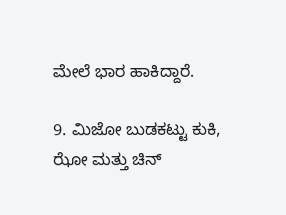ಮೇಲೆ ಭಾರ ಹಾಕಿದ್ದಾರೆ.

9. ಮಿಜೋ ಬುಡಕಟ್ಟು ಕುಕಿ, ಝೋ ಮತ್ತು ಚಿನ್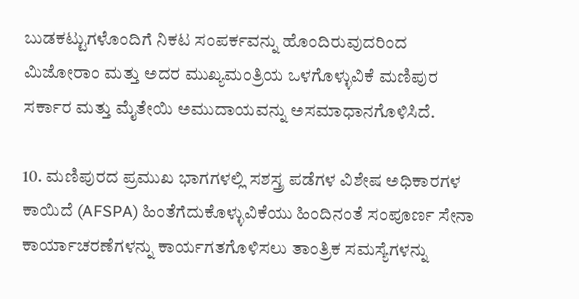ಬುಡಕಟ್ಟುಗಳೊಂದಿಗೆ ನಿಕಟ ಸಂಪರ್ಕವನ್ನು ಹೊಂದಿರುವುದರಿಂದ ಮಿಜೋರಾಂ ಮತ್ತು ಅದರ ಮುಖ್ಯಮಂತ್ರಿಯ ಒಳಗೊಳ್ಳುವಿಕೆ ಮಣಿಪುರ ಸರ್ಕಾರ ಮತ್ತು ಮೈತೇಯಿ ಅಮುದಾಯವನ್ನು ಅಸಮಾಧಾನಗೊಳಿಸಿದೆ.

10. ಮಣಿಪುರದ ಪ್ರಮುಖ ಭಾಗಗಳಲ್ಲಿ ಸಶಸ್ತ್ರ ಪಡೆಗಳ ವಿಶೇಷ ಅಧಿಕಾರಗಳ ಕಾಯಿದೆ (AFSPA) ಹಿಂತೆಗೆದುಕೊಳ್ಳುವಿಕೆಯು ಹಿಂದಿನಂತೆ ಸಂಪೂರ್ಣ ಸೇನಾ ಕಾರ್ಯಾಚರಣೆಗಳನ್ನು ಕಾರ್ಯಗತಗೊಳಿಸಲು ತಾಂತ್ರಿಕ ಸಮಸ್ಯೆಗಳನ್ನು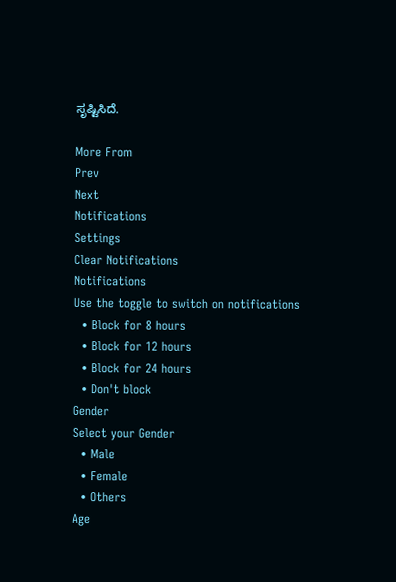ಸೃಷ್ಟಿಸಿದೆ.

More From
Prev
Next
Notifications
Settings
Clear Notifications
Notifications
Use the toggle to switch on notifications
  • Block for 8 hours
  • Block for 12 hours
  • Block for 24 hours
  • Don't block
Gender
Select your Gender
  • Male
  • Female
  • Others
Age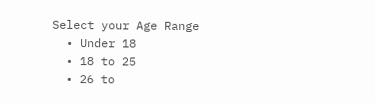Select your Age Range
  • Under 18
  • 18 to 25
  • 26 to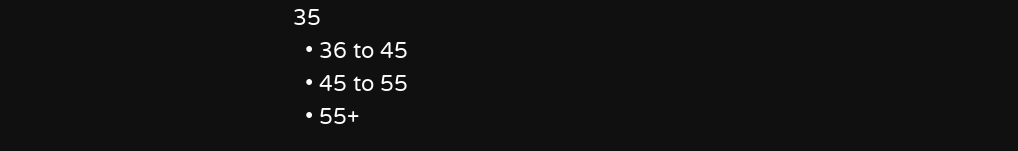35
  • 36 to 45
  • 45 to 55
  • 55+